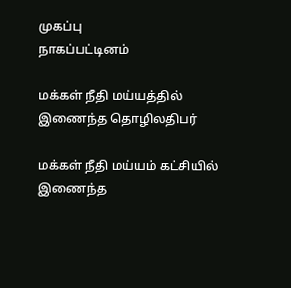முகப்பு
நாகப்பட்டினம்

மக்கள் நீதி மய்யத்தில் இணைந்த தொழிலதிபர்

மக்கள் நீதி மய்யம் கட்சியில் இணைந்த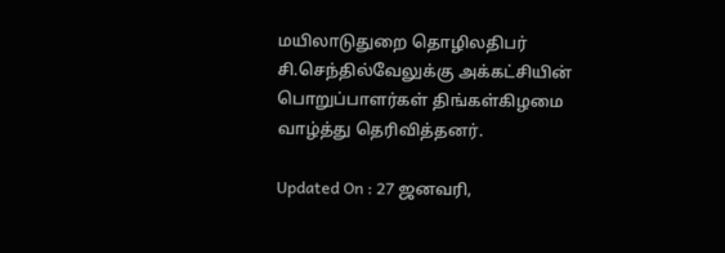மயிலாடுதுறை தொழிலதிபர் சி.செந்தில்வேலுக்கு அக்கட்சியின் பொறுப்பாளர்கள் திங்கள்கிழமை வாழ்த்து தெரிவித்தனர்.

Updated On : 27 ஜனவரி,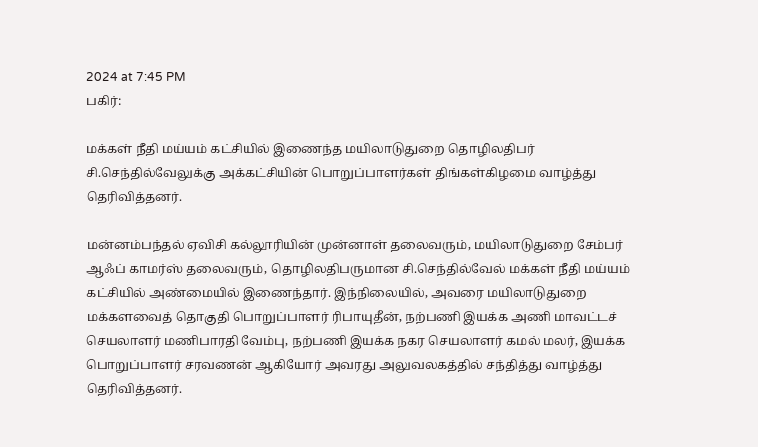2024 at 7:45 PM
பகிர்:

மக்கள் நீதி மய்யம் கட்சியில் இணைந்த மயிலாடுதுறை தொழிலதிபர் சி.செந்தில்வேலுக்கு அக்கட்சியின் பொறுப்பாளர்கள் திங்கள்கிழமை வாழ்த்து தெரிவித்தனர்.

மன்னம்பந்தல் ஏவிசி கல்லூரியின் முன்னாள் தலைவரும், மயிலாடுதுறை சேம்பர் ஆஃப் காமர்ஸ் தலைவரும், தொழிலதிபருமான சி.செந்தில்வேல் மக்கள் நீதி மய்யம் கட்சியில் அண்மையில் இணைந்தார். இந்நிலையில், அவரை மயிலாடுதுறை மக்களவைத் தொகுதி பொறுப்பாளர் ரிபாயுதீன், நற்பணி இயக்க அணி மாவட்டச் செயலாளர் மணிபாரதி வேம்பு, நற்பணி இயக்க நகர செயலாளர் கமல் மலர், இயக்க பொறுப்பாளர் சரவணன் ஆகியோர் அவரது அலுவலகத்தில் சந்தித்து வாழ்த்து தெரிவித்தனர்.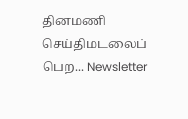தினமணி செய்திமடலைப் பெற... Newsletter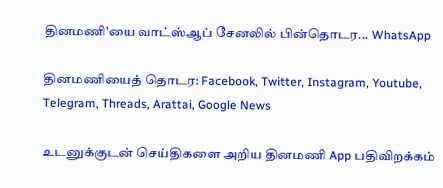தினமணி'யை வாட்ஸ்ஆப் சேனலில் பின்தொடர... WhatsApp

தினமணியைத் தொடர: Facebook, Twitter, Instagram, Youtube, Telegram, Threads, Arattai, Google News

உடனுக்குடன் செய்திகளை அறிய தினமணி App பதிவிறக்கம்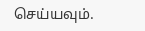செய்யவும்.